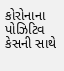કોરોનાના પોઝિટિવ કેસની સાથે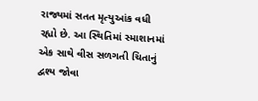રાજ્યમાં સતત મૃત્યુઆંક વધી રહ્યો છે. આ સ્થિતિમાં સ્માશાનમાં એક સાથે વીસ સળગતી ચિતાનું દ્વશ્ય જોવા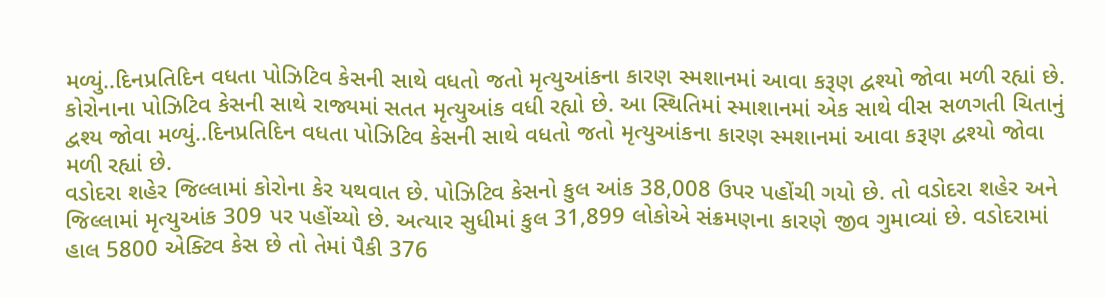મળ્યું..દિનપ્રતિદિન વધતા પોઝિટિવ કેસની સાથે વધતો જતો મૃત્યુઆંકના કારણ સ્મશાનમાં આવા કરૂણ દ્વશ્યો જોવા મળી રહ્યાં છે.
કોરોનાના પોઝિટિવ કેસની સાથે રાજ્યમાં સતત મૃત્યુઆંક વધી રહ્યો છે. આ સ્થિતિમાં સ્માશાનમાં એક સાથે વીસ સળગતી ચિતાનું દ્વશ્ય જોવા મળ્યું..દિનપ્રતિદિન વધતા પોઝિટિવ કેસની સાથે વધતો જતો મૃત્યુઆંકના કારણ સ્મશાનમાં આવા કરૂણ દ્વશ્યો જોવા મળી રહ્યાં છે.
વડોદરા શહેર જિલ્લામાં કોરોના કેર યથવાત છે. પોઝિટિવ કેસનો કુલ આંક 38,008 ઉપર પહોંચી ગયો છે. તો વડોદરા શહેર અને જિલ્લામાં મૃત્યુઆંક 309 પર પહોંચ્યો છે. અત્યાર સુધીમાં કુલ 31,899 લોકોએ સંક્રમણના કારણે જીવ ગુમાવ્યાં છે. વડોદરામાં હાલ 5800 એક્ટિવ કેસ છે તો તેમાં પૈકી 376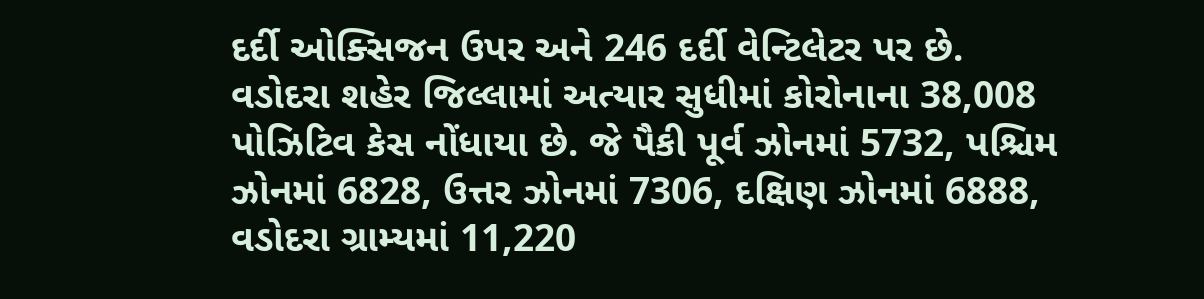દર્દી ઓક્સિજન ઉપર અને 246 દર્દી વેન્ટિલેટર પર છે.
વડોદરા શહેર જિલ્લામાં અત્યાર સુધીમાં કોરોનાના 38,008 પોઝિટિવ કેસ નોંધાયા છે. જે પૈકી પૂર્વ ઝોનમાં 5732, પશ્ચિમ ઝોનમાં 6828, ઉત્તર ઝોનમાં 7306, દક્ષિણ ઝોનમાં 6888, વડોદરા ગ્રામ્યમાં 11,220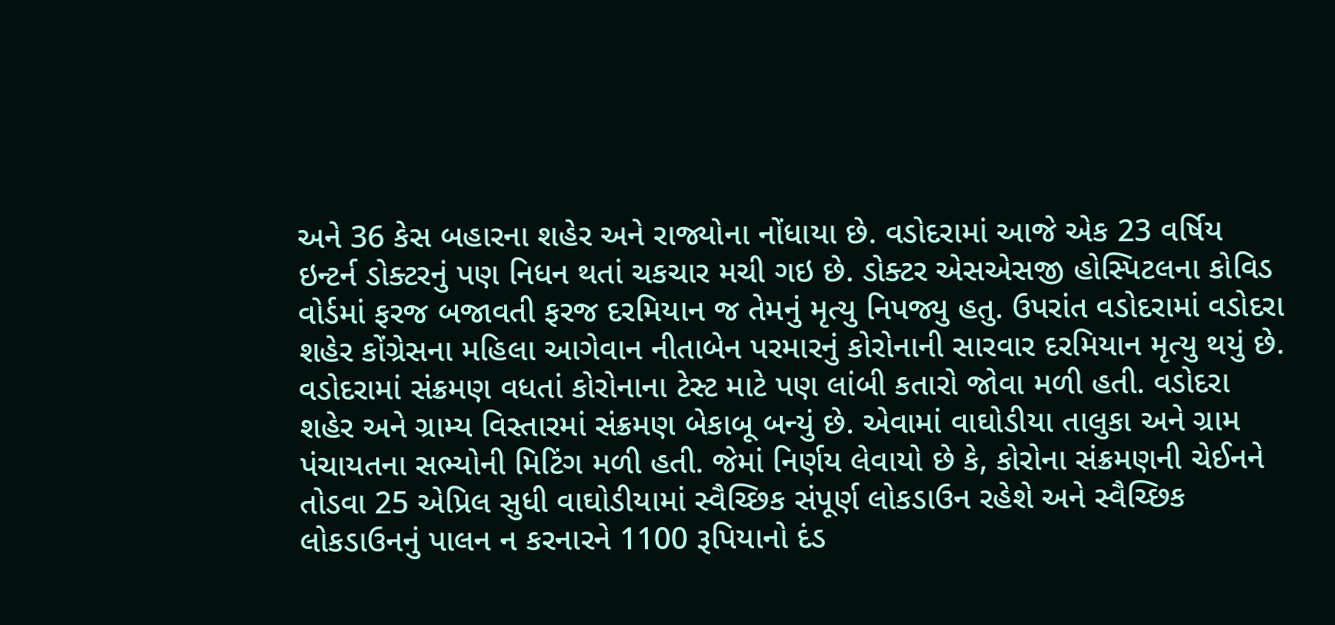અને 36 કેસ બહારના શહેર અને રાજ્યોના નોંધાયા છે. વડોદરામાં આજે એક 23 વર્ષિય ઇન્ટર્ન ડોક્ટરનું પણ નિધન થતાં ચકચાર મચી ગઇ છે. ડોક્ટર એસએસજી હોસ્પિટલના કોવિડ વોર્ડમાં ફરજ બજાવતી ફરજ દરમિયાન જ તેમનું મૃત્યુ નિપજ્યુ હતુ. ઉપરાંત વડોદરામાં વડોદરા શહેર કોંગ્રેસના મહિલા આગેવાન નીતાબેન પરમારનું કોરોનાની સારવાર દરમિયાન મૃત્યુ થયું છે.
વડોદરામાં સંક્રમણ વધતાં કોરોનાના ટેસ્ટ માટે પણ લાંબી કતારો જોવા મળી હતી. વડોદરા શહેર અને ગ્રામ્ય વિસ્તારમાં સંક્રમણ બેકાબૂ બન્યું છે. એવામાં વાઘોડીયા તાલુકા અને ગ્રામ પંચાયતના સભ્યોની મિટિંગ મળી હતી. જેમાં નિર્ણય લેવાયો છે કે, કોરોના સંક્રમણની ચેઈનને તોડવા 25 એપ્રિલ સુધી વાઘોડીયામાં સ્વૈચ્છિક સંપૂર્ણ લોકડાઉન રહેશે અને સ્વૈચ્છિક લોકડાઉનનું પાલન ન કરનારને 1100 રૂપિયાનો દંડ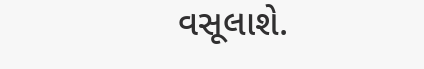વસૂલાશે.